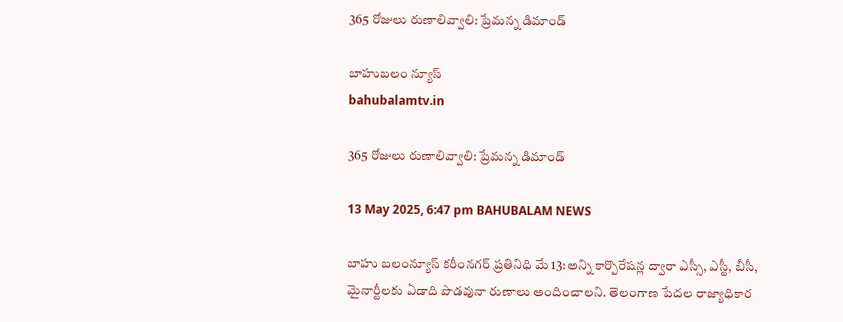365 రోజులు రుణాలివ్వాలి: ప్రేమన్న డిమాండ్

బాహుబలం న్యూస్
bahubalamtv.in

365 రోజులు రుణాలివ్వాలి: ప్రేమన్న డిమాండ్

13 May 2025, 6:47 pm BAHUBALAM NEWS

బాహు బలంన్యూస్ కరీంనగర్ ప్రతినిధి మే 13:అన్ని కార్పొరేషన్ల ద్వారా ఎస్సీ, ఎస్టీ, బీసీ, మైనార్టీలకు ఏడాది పొడవునా రుణాలు అందించాలని. తెలంగాణ పేదల రాజ్యాధికార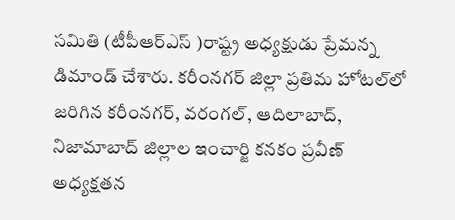సమితి (టీపీఆర్ఎస్ )రాష్ట్ర అధ్యక్షుడు ప్రేమన్న డిమాండ్ చేశారు. కరీంనగర్ జిల్లా ప్రతిమ హోటల్‌లో జరిగిన కరీంనగర్, వరంగల్, ఆదిలాబాద్, నిజామాబాద్ జిల్లాల ఇంచార్జి కనకం ప్రవీణ్ అధ్యక్షతన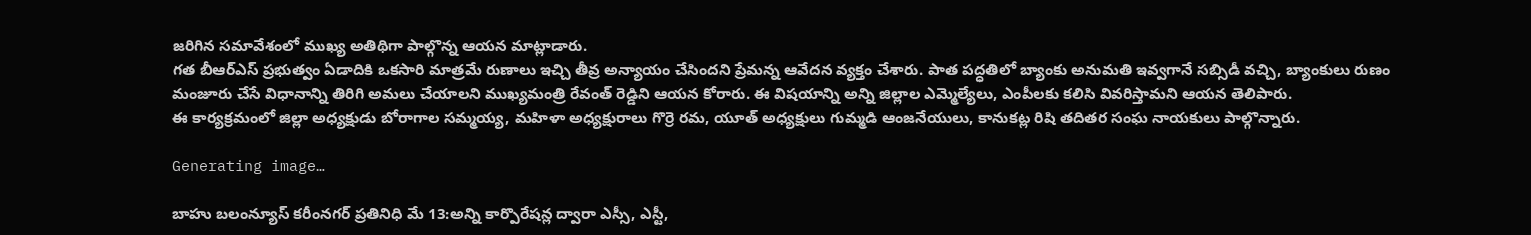జరిగిన సమావేశంలో ముఖ్య అతిథిగా పాల్గొన్న ఆయన మాట్లాడారు.
గత బీఆర్ఎస్ ప్రభుత్వం ఏడాదికి ఒకసారి మాత్రమే రుణాలు ఇచ్చి తీవ్ర అన్యాయం చేసిందని ప్రేమన్న ఆవేదన వ్యక్తం చేశారు. పాత పద్ధతిలో బ్యాంకు అనుమతి ఇవ్వగానే సబ్సిడీ వచ్చి, బ్యాంకులు రుణం మంజూరు చేసే విధానాన్ని తిరిగి అమలు చేయాలని ముఖ్యమంత్రి రేవంత్ రెడ్డిని ఆయన కోరారు. ఈ విషయాన్ని అన్ని జిల్లాల ఎమ్మెల్యేలు, ఎంపీలకు కలిసి వివరిస్తామని ఆయన తెలిపారు.
ఈ కార్యక్రమంలో జిల్లా అధ్యక్షుడు బోరాగాల సమ్మయ్య, మహిళా అధ్యక్షురాలు గొర్రె రమ, యూత్ అధ్యక్షులు గుమ్మడి ఆంజనేయులు, కానుకట్ల రిషి తదితర సంఘ నాయకులు పాల్గొన్నారు.

Generating image…

బాహు బలంన్యూస్ కరీంనగర్ ప్రతినిధి మే 13:అన్ని కార్పొరేషన్ల ద్వారా ఎస్సీ, ఎస్టీ,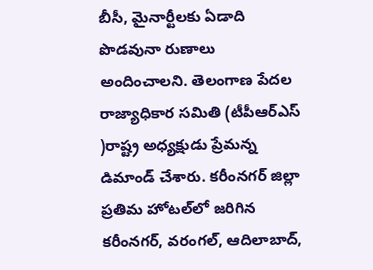బీసీ, మైనార్టీలకు ఏడాది పొడవునా రుణాలు అందించాలని. తెలంగాణ పేదల రాజ్యాధికార సమితి (టీపీఆర్ఎస్ )రాష్ట్ర అధ్యక్షుడు ప్రేమన్న డిమాండ్ చేశారు. కరీంనగర్ జిల్లా ప్రతిమ హోటల్‌లో జరిగిన కరీంనగర్, వరంగల్, ఆదిలాబాద్,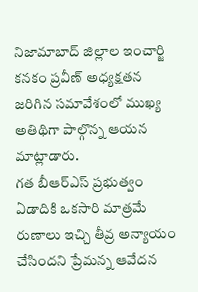నిజామాబాద్ జిల్లాల ఇంచార్జి కనకం ప్రవీణ్ అధ్యక్షతన జరిగిన సమావేశంలో ముఖ్య అతిథిగా పాల్గొన్న ఆయన మాట్లాడారు.
గత బీఆర్ఎస్ ప్రభుత్వం ఏడాదికి ఒకసారి మాత్రమే రుణాలు ఇచ్చి తీవ్ర అన్యాయం చేసిందని ప్రేమన్న ఆవేదన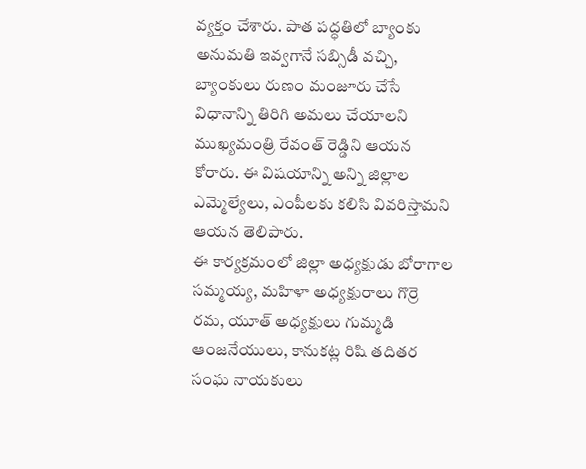వ్యక్తం చేశారు. పాత పద్ధతిలో బ్యాంకు అనుమతి ఇవ్వగానే సబ్సిడీ వచ్చి, బ్యాంకులు రుణం మంజూరు చేసే విధానాన్ని తిరిగి అమలు చేయాలని ముఖ్యమంత్రి రేవంత్ రెడ్డిని ఆయన కోరారు. ఈ విషయాన్ని అన్ని జిల్లాల ఎమ్మెల్యేలు, ఎంపీలకు కలిసి వివరిస్తామని ఆయన తెలిపారు.
ఈ కార్యక్రమంలో జిల్లా అధ్యక్షుడు బోరాగాల సమ్మయ్య, మహిళా అధ్యక్షురాలు గొర్రె రమ, యూత్ అధ్యక్షులు గుమ్మడి ఆంజనేయులు, కానుకట్ల రిషి తదితర సంఘ నాయకులు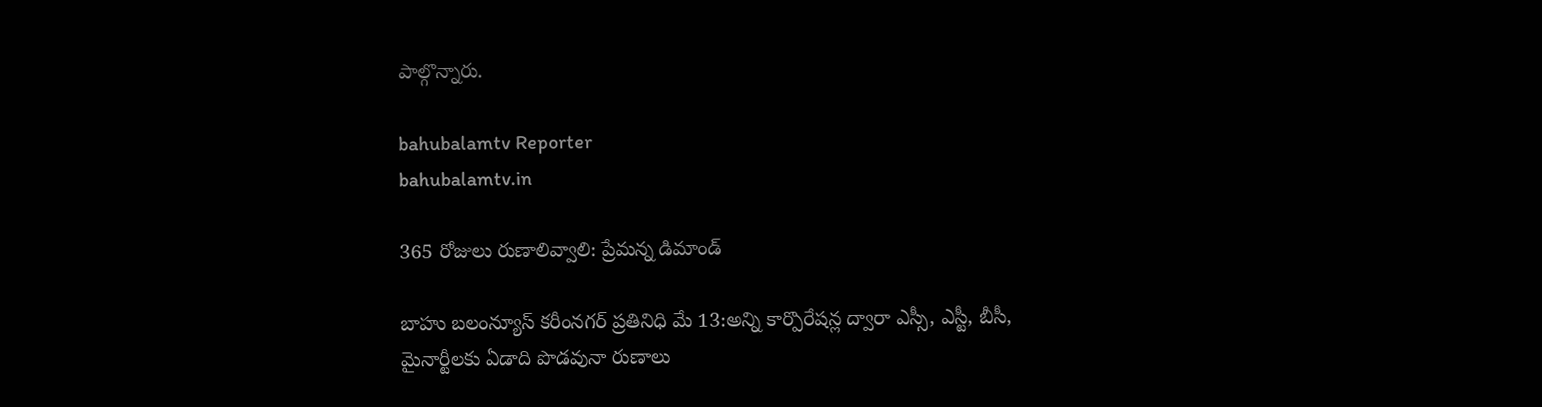పాల్గొన్నారు.

bahubalamtv Reporter
bahubalamtv.in

365 రోజులు రుణాలివ్వాలి: ప్రేమన్న డిమాండ్

బాహు బలంన్యూస్ కరీంనగర్ ప్రతినిధి మే 13:అన్ని కార్పొరేషన్ల ద్వారా ఎస్సీ, ఎస్టీ, బీసీ, మైనార్టీలకు ఏడాది పొడవునా రుణాలు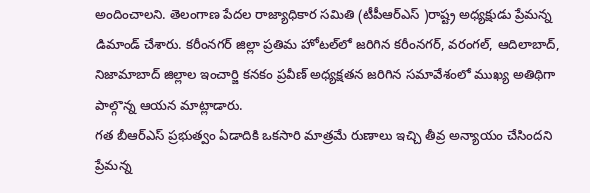అందించాలని. తెలంగాణ పేదల రాజ్యాధికార సమితి (టీపీఆర్ఎస్ )రాష్ట్ర అధ్యక్షుడు ప్రేమన్న డిమాండ్ చేశారు. కరీంనగర్ జిల్లా ప్రతిమ హోటల్‌లో జరిగిన కరీంనగర్, వరంగల్, ఆదిలాబాద్, నిజామాబాద్ జిల్లాల ఇంచార్జి కనకం ప్రవీణ్ అధ్యక్షతన జరిగిన సమావేశంలో ముఖ్య అతిథిగా పాల్గొన్న ఆయన మాట్లాడారు.
గత బీఆర్ఎస్ ప్రభుత్వం ఏడాదికి ఒకసారి మాత్రమే రుణాలు ఇచ్చి తీవ్ర అన్యాయం చేసిందని ప్రేమన్న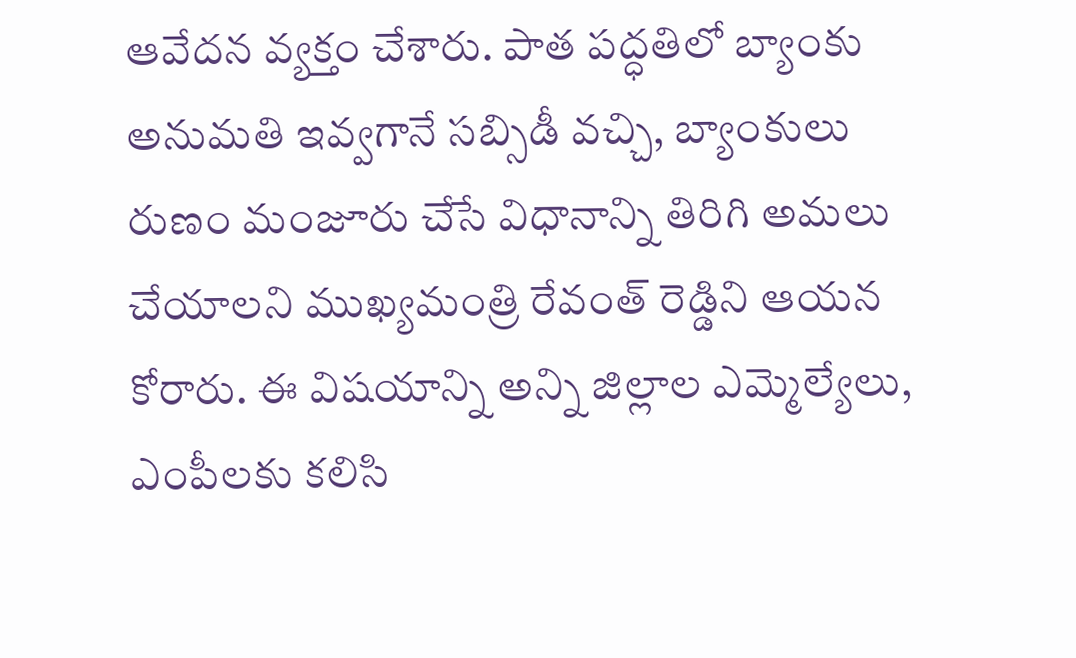ఆవేదన వ్యక్తం చేశారు. పాత పద్ధతిలో బ్యాంకు అనుమతి ఇవ్వగానే సబ్సిడీ వచ్చి, బ్యాంకులు రుణం మంజూరు చేసే విధానాన్ని తిరిగి అమలు చేయాలని ముఖ్యమంత్రి రేవంత్ రెడ్డిని ఆయన కోరారు. ఈ విషయాన్ని అన్ని జిల్లాల ఎమ్మెల్యేలు, ఎంపీలకు కలిసి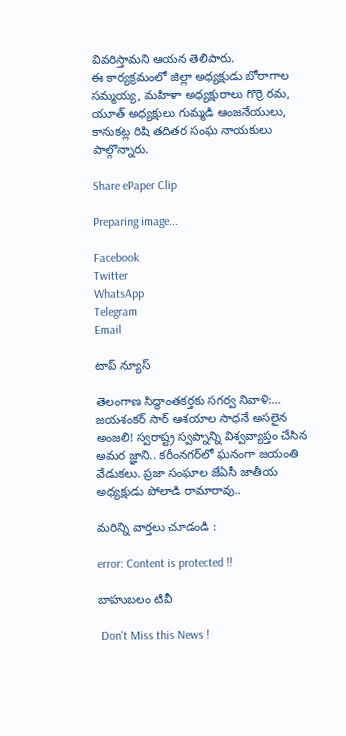వివరిస్తామని ఆయన తెలిపారు.
ఈ కార్యక్రమంలో జిల్లా అధ్యక్షుడు బోరాగాల సమ్మయ్య, మహిళా అధ్యక్షురాలు గొర్రె రమ, యూత్ అధ్యక్షులు గుమ్మడి ఆంజనేయులు, కానుకట్ల రిషి తదితర సంఘ నాయకులు పాల్గొన్నారు.

Share ePaper Clip

Preparing image...

Facebook
Twitter
WhatsApp
Telegram
Email

టాప్ న్యూస్

తెలంగాణ సిద్ధాంతకర్తకు సగర్వ నివాళి:… జయశంకర్ సార్ ఆశయాల సాధనే అసలైన అంజలి! స్వరాష్ట్ర స్వప్నాన్ని విశ్వవ్యాప్తం చేసిన అమర జ్ఞాని.. కరీంనగర్‌లో ఘనంగా జయంతి వేడుకలు. ప్రజా సంఘాల జేఏసీ జాతీయ అధ్యక్షుడు పోలాడి రామారావు..

మరిన్ని వార్తలు చూడండి :

error: Content is protected !!

బాహుబలం టివీ

 Don't Miss this News !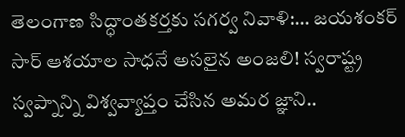తెలంగాణ సిద్ధాంతకర్తకు సగర్వ నివాళి:… జయశంకర్ సార్ ఆశయాల సాధనే అసలైన అంజలి! స్వరాష్ట్ర స్వప్నాన్ని విశ్వవ్యాప్తం చేసిన అమర జ్ఞాని..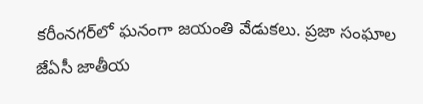కరీంనగర్‌లో ఘనంగా జయంతి వేడుకలు. ప్రజా సంఘాల జేఏసీ జాతీయ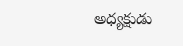అధ్యక్షుడు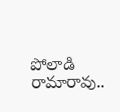పోలాడి రామారావు..